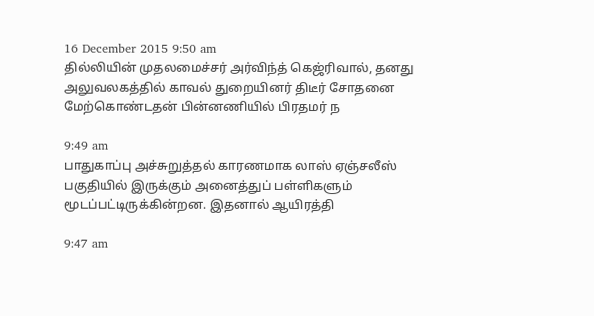16 December 2015 9:50 am
தில்லியின் முதலமைச்சர் அர்விந்த் கெஜ்ரிவால், தனது அலுவலகத்தில் காவல் துறையினர் திடீர் சோதனை மேற்கொண்டதன் பின்னணியில் பிரதமர் ந

9:49 am
பாதுகாப்பு அச்சுறுத்தல் காரணமாக லாஸ் ஏஞ்சலீஸ் பகுதியில் இருக்கும் அனைத்துப் பள்ளிகளும் மூடப்பட்டிருக்கின்றன. இதனால் ஆயிரத்தி

9:47 am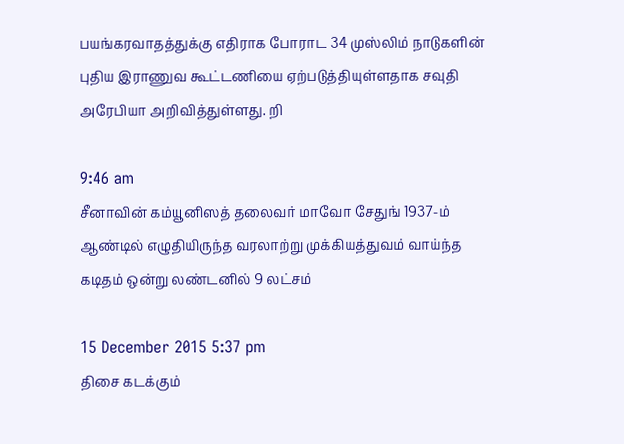பயங்கரவாதத்துக்கு எதிராக போராட 34 முஸ்லிம் நாடுகளின் புதிய இராணுவ கூட்டணியை ஏற்படுத்தியுள்ளதாக சவுதி அரேபியா அறிவித்துள்ளது. றி

9:46 am
சீனாவின் கம்யூனிஸத் தலைவர் மாவோ சேதுங் 1937-ம் ஆண்டில் எழுதியிருந்த வரலாற்று முக்கியத்துவம் வாய்ந்த கடிதம் ஒன்று லண்டனில் 9 லட்சம்

15 December 2015 5:37 pm
திசை கடக்கும்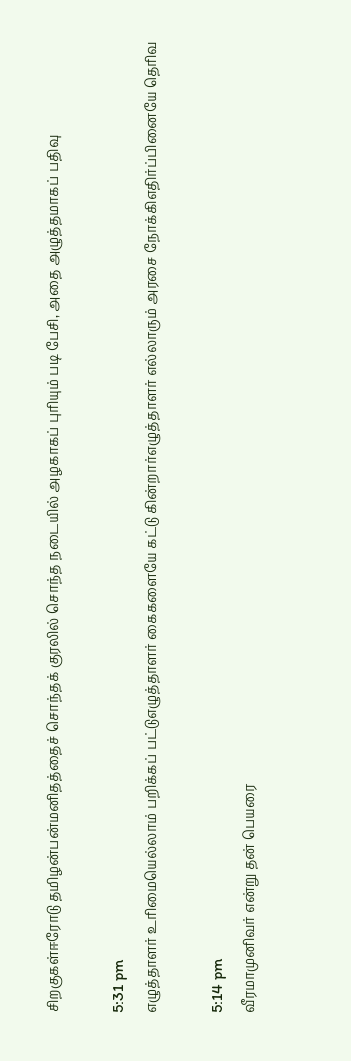சிறகுகள்ஈரோடு தமிழன்பன்மனிதத்தைச் சொந்தக் குரலில் சொந்த நடையில் அழகாகப் புரியும் படி பேசி, அதை அழுத்தமாகப் பதிவு

5:31 pm
எழுத்தாளர் உரிமையெல்லாம் பறிக்கப் பட்டுஎழுத்தாளர் கைகளையே கட்டு கின்றார்எழுத்தாளர் எல்லாரும் அரசை நோக்கிஎதிர்ப்பினையே தெரிவ

5:14 pm
வீரமாமுனிவர் என்று தன் பெயரை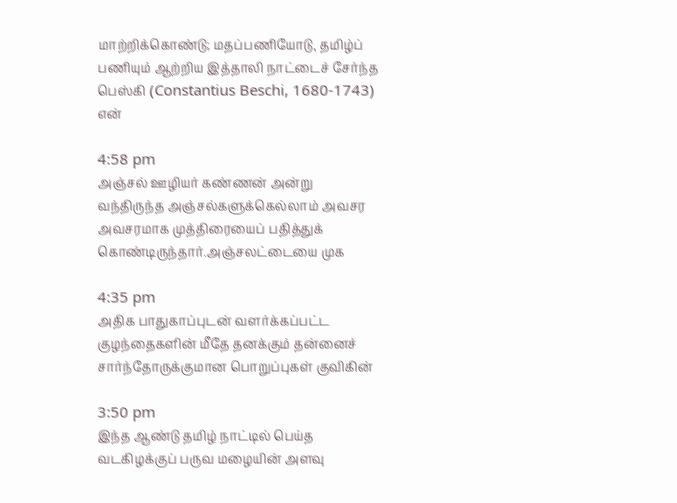மாற்றிக்கொண்டு; மதப்பணியோடு, தமிழ்ப் பணியும் ஆற்றிய இத்தாலி நாட்டைச் சேர்ந்த பெஸ்கி (Constantius Beschi, 1680-1743) என்

4:58 pm
அஞ்சல் ஊழியர் கண்ணன் அன்று வந்திருந்த அஞ்சல்களுக்கெல்லாம் அவசர அவசரமாக முத்திரையைப் பதித்துக் கொண்டிருந்தார்.அஞ்சலட்டையை முக

4:35 pm
அதிக பாதுகாப்புடன் வளர்க்கப்பட்ட குழந்தைகளின் மீதே தனக்கும் தன்னைச் சார்ந்தோருக்குமான பொறுப்புகள் குவிகின்

3:50 pm
இந்த ஆண்டு தமிழ் நாட்டில் பெய்த வடகிழக்குப் பருவ மழையின் அளவு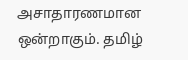அசாதாரணமான ஒன்றாகும். தமிழ்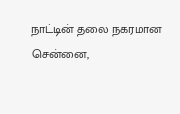நாட்டின் தலை நகரமான சென்னை,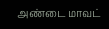அண்டை மாவட்